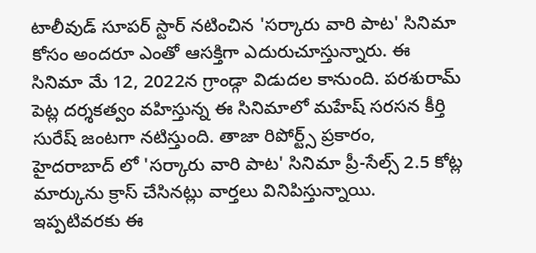టాలీవుడ్ సూపర్ స్టార్ నటించిన 'సర్కారు వారి పాట' సినిమా కోసం అందరూ ఎంతో ఆసక్తిగా ఎదురుచూస్తున్నారు. ఈ సినిమా మే 12, 2022న గ్రాండ్గా విడుదల కానుంది. పరశురామ్ పెట్ల దర్శకత్వం వహిస్తున్న ఈ సినిమాలో మహేష్ సరసన కీర్తి సురేష్ జంటగా నటిస్తుంది. తాజా రిపోర్ట్స్ ప్రకారం, హైదరాబాద్ లో 'సర్కారు వారి పాట' సినిమా ప్రీ-సేల్స్ 2.5 కోట్ల మార్కును క్రాస్ చేసినట్లు వార్తలు వినిపిస్తున్నాయి. ఇప్పటివరకు ఈ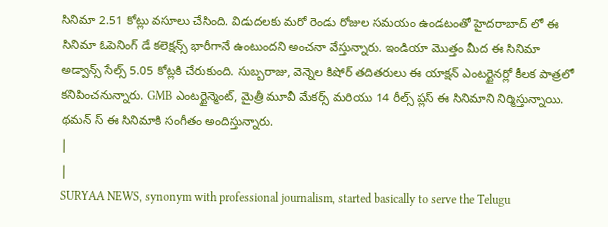సినిమా 2.51 కోట్లు వసూలు చేసింది. విడుదలకు మరో రెండు రోజుల సమయం ఉండటంతో హైదరాబాద్ లో ఈ సినిమా ఓపెనింగ్ డే కలెక్షన్స్ భారీగానే ఉంటుందని అంచనా వేస్తున్నారు. ఇండియా మొత్తం మీద ఈ సినిమా అడ్వాన్స్ సేల్స్ 5.05 కోట్లకి చేరుకుంది. సుబ్బరాజు, వెన్నెల కిషోర్ తదితరులు ఈ యాక్షన్ ఎంటర్టైనర్లో కీలక పాత్రలో కనిపించనున్నారు. GMB ఎంటర్టైన్మెంట్, మైత్రీ మూవీ మేకర్స్ మరియు 14 రీల్స్ ప్లస్ ఈ సినిమాని నిర్మిస్తున్నాయి. థమన్ స్ ఈ సినిమాకి సంగీతం అందిస్తున్నారు.
|
|
SURYAA NEWS, synonym with professional journalism, started basically to serve the Telugu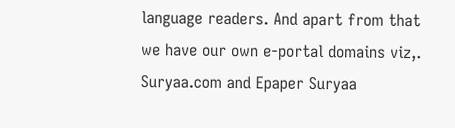language readers. And apart from that we have our own e-portal domains viz,. Suryaa.com and Epaper Suryaa